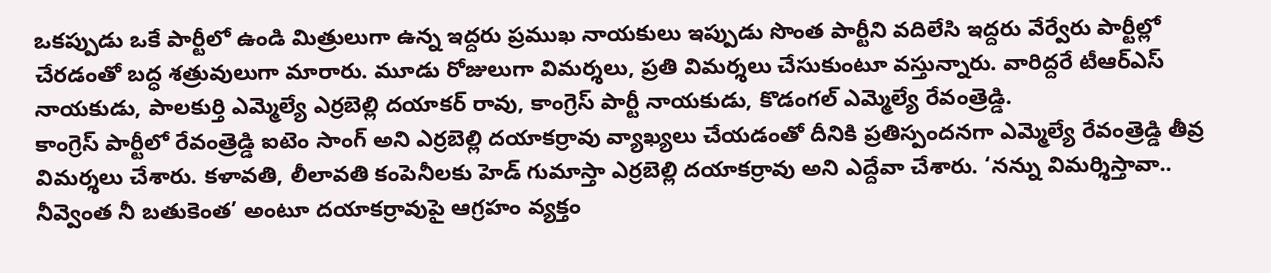ఒకప్పుడు ఒకే పార్టీలో ఉండి మిత్రులుగా ఉన్న ఇద్దరు ప్రముఖ నాయకులు ఇప్పుడు సొంత పార్టీని వదిలేసి ఇద్దరు వేర్వేరు పార్టీల్లో చేరడంతో బద్ధ శత్రువులుగా మారారు. మూడు రోజులుగా విమర్శలు, ప్రతి విమర్శలు చేసుకుంటూ వస్తున్నారు. వారిద్దరే టీఆర్ఎస్ నాయకుడు, పాలకుర్తి ఎమ్మెల్యే ఎర్రబెల్లి దయాకర్ రావు, కాంగ్రెస్ పార్టీ నాయకుడు, కొడంగల్ ఎమ్మెల్యే రేవంత్రెడ్డి.
కాంగ్రెస్ పార్టీలో రేవంత్రెడ్డి ఐటెం సాంగ్ అని ఎర్రబెల్లి దయాకర్రావు వ్యాఖ్యలు చేయడంతో దీనికి ప్రతిస్పందనగా ఎమ్మెల్యే రేవంత్రెడ్డి తీవ్ర విమర్శలు చేశారు. కళావతి, లీలావతి కంపెనీలకు హెడ్ గుమాస్తా ఎర్రబెల్లి దయాకర్రావు అని ఎద్దేవా చేశారు. ‘నన్ను విమర్శిస్తావా.. నీవ్వెంత నీ బతుకెంత’ అంటూ దయాకర్రావుపై ఆగ్రహం వ్యక్తం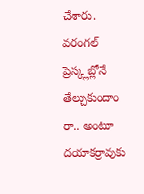చేశారు. వరంగల్ ప్రెస్క్లబ్లోనే తేల్చుకుందాం రా.. అంటూ దయాకర్రావుకు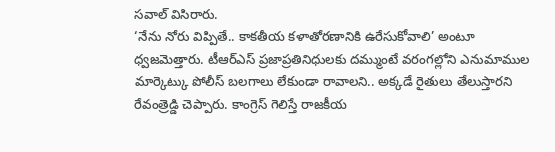సవాల్ విసిరారు.
‘నేను నోరు విప్పితే.. కాకతీయ కళాతోరణానికి ఉరేసుకోవాలి’ అంటూ ధ్వజమెత్తారు. టీఆర్ఎస్ ప్రజాప్రతినిధులకు దమ్ముంటే వరంగల్లోని ఎనుమాముల మార్కెట్కు పోలీస్ బలగాలు లేకుండా రావాలని.. అక్కడే రైతులు తేలుస్తారని రేవంత్రెడ్డి చెప్పారు. కాంగ్రెస్ గెలిస్తే రాజకీయ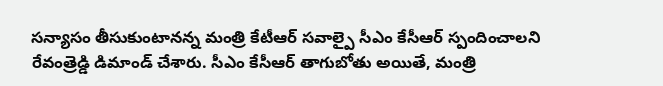సన్యాసం తీసుకుంటానన్న మంత్రి కేటీఆర్ సవాల్పై సీఎం కేసీఆర్ స్పందించాలని రేవంత్రెడ్డి డిమాండ్ చేశారు. సీఎం కేసీఆర్ తాగుబోతు అయితే, మంత్రి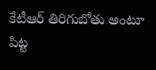కేటీఆర్ తిరిగుబోతు అంటూ పిట్ట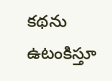కథను ఉటంకిస్తూ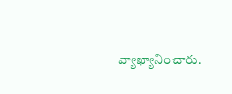వ్యాఖ్యానించారు.